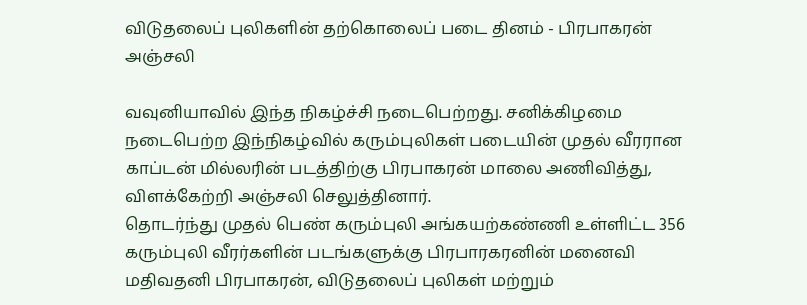விடுதலைப் புலிகளின் தற்கொலைப் படை தினம் - பிரபாகரன் அஞ்சலி

வவுனியாவில் இந்த நிகழ்ச்சி நடைபெற்றது. சனிக்கிழமை நடைபெற்ற இந்நிகழ்வில் கரும்புலிகள் படையின் முதல் வீரரான காப்டன் மில்லரின் படத்திற்கு பிரபாகரன் மாலை அணிவித்து, விளக்கேற்றி அஞ்சலி செலுத்தினார்.
தொடர்ந்து முதல் பெண் கரும்புலி அங்கயற்கண்ணி உள்ளிட்ட 356 கரும்புலி வீரர்களின் படங்களுக்கு பிரபாரகரனின் மனைவி மதிவதனி பிரபாகரன், விடுதலைப் புலிகள் மற்றும்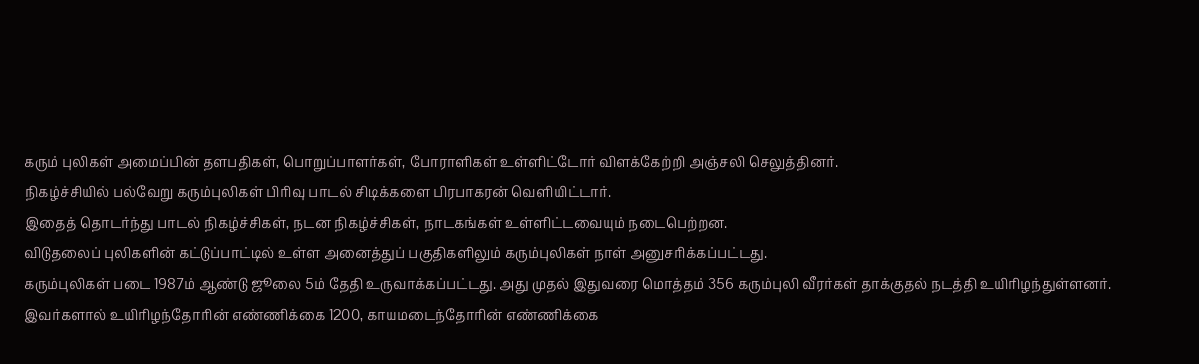கரும் புலிகள் அமைப்பின் தளபதிகள், பொறுப்பாளர்கள், போராளிகள் உள்ளிட்டோர் விளக்கேற்றி அஞ்சலி செலுத்தினர்.
நிகழ்ச்சியில் பல்வேறு கரும்புலிகள் பிரிவு பாடல் சிடிக்களை பிரபாகரன் வெளியிட்டார்.
இதைத் தொடர்ந்து பாடல் நிகழ்ச்சிகள், நடன நிகழ்ச்சிகள், நாடகங்கள் உள்ளிட்டவையும் நடைபெற்றன.
விடுதலைப் புலிகளின் கட்டுப்பாட்டில் உள்ள அனைத்துப் பகுதிகளிலும் கரும்புலிகள் நாள் அனுசரிக்கப்பட்டது.
கரும்புலிகள் படை 1987ம் ஆண்டு ஜூலை 5ம் தேதி உருவாக்கப்பட்டது. அது முதல் இதுவரை மொத்தம் 356 கரும்புலி வீரர்கள் தாக்குதல் நடத்தி உயிரிழந்துள்ளனர். இவர்களால் உயிரிழந்தோரின் எண்ணிக்கை 1200, காயமடைந்தோரின் எண்ணிக்கை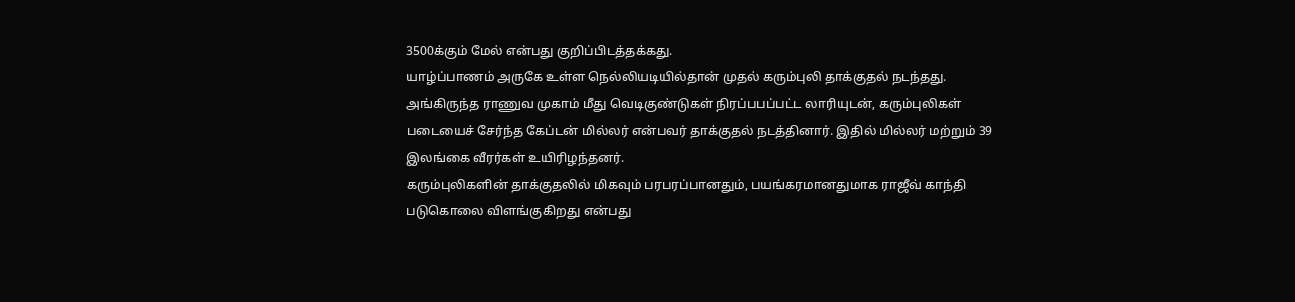3500க்கும் மேல் என்பது குறிப்பிடத்தக்கது.
யாழ்ப்பாணம் அருகே உள்ள நெல்லியடியில்தான் முதல் கரும்புலி தாக்குதல் நடந்தது. அங்கிருந்த ராணுவ முகாம் மீது வெடிகுண்டுகள் நிரப்பபப்பட்ட லாரியுடன், கரும்புலிகள் படையைச் சேர்ந்த கேப்டன் மில்லர் என்பவர் தாக்குதல் நடத்தினார். இதில் மில்லர் மற்றும் 39 இலங்கை வீரர்கள் உயிரிழந்தனர்.
கரும்புலிகளின் தாக்குதலில் மிகவும் பரபரப்பானதும், பயங்கரமானதுமாக ராஜீவ் காந்தி படுகொலை விளங்குகிறது என்பது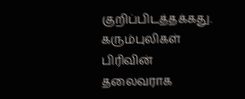குறிப்பிடத்தக்கது.
கரும்புலிகள் பிரிவின் தலைவராக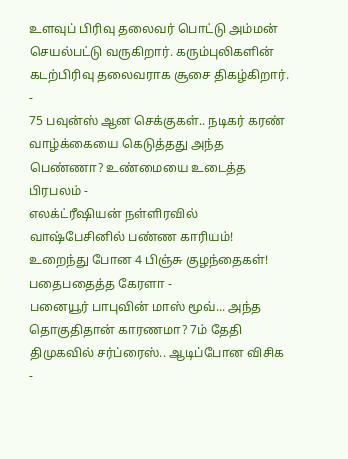உளவுப் பிரிவு தலைவர் பொட்டு அம்மன் செயல்பட்டு வருகிறார். கரும்புலிகளின் கடற்பிரிவு தலைவராக சூசை திகழ்கிறார்.
-
75 பவுன்ஸ் ஆன செக்குகள்.. நடிகர் கரண் வாழ்க்கையை கெடுத்தது அந்த பெண்ணா? உண்மையை உடைத்த பிரபலம் -
எலக்ட்ரீஷியன் நள்ளிரவில் வாஷ்பேசினில் பண்ண காரியம்! உறைந்து போன 4 பிஞ்சு குழந்தைகள்! பதைபதைத்த கேரளா -
பனையூர் பாபுவின் மாஸ் மூவ்... அந்த தொகுதிதான் காரணமா? 7ம் தேதி திமுகவில் சர்ப்ரைஸ்.. ஆடிப்போன விசிக -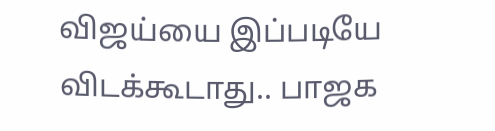விஜய்யை இப்படியே விடக்கூடாது.. பாஜக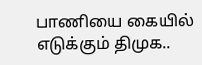பாணியை கையில் எடுக்கும் திமுக..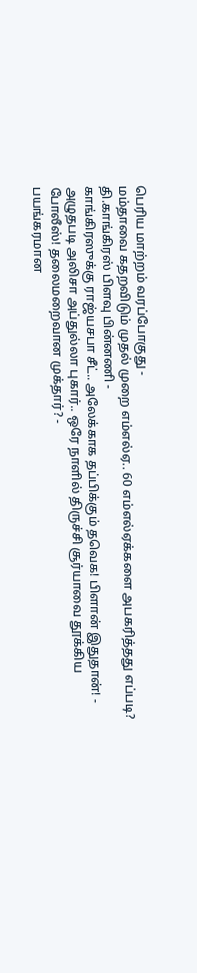பெரிய மாற்றம் வரப்போகுது -
மம்தாவை கதறவிடும் முதல் முறை எம்எல்ஏ.. 60 எம்எல்ஏக்களை அபகரித்தது எப்படி? தி.காங்கிரஸ் பிளவு பின்னணி -
காங்கிரஸுக்கு ராஜ்யசபா சீட்.. அலேக்காக தப்பிக்கும் தவெக! பிளான் இதுதான்! -
அழுதபடி அலிசா அப்துல்லா புகார்.. ஒரே நாளில் திருச்சி சூர்யாவை தூக்கிய போலீஸ்! தலைமறைவான முக்தார்? -
பயங்கரமான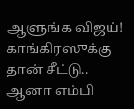ஆளுங்க விஜய்! காங்கிரஸுக்கு தான் சீட்டு.. ஆனா எம்பி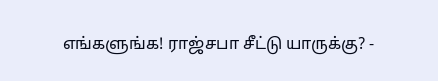எங்களுங்க! ராஜ்சபா சீட்டு யாருக்கு? -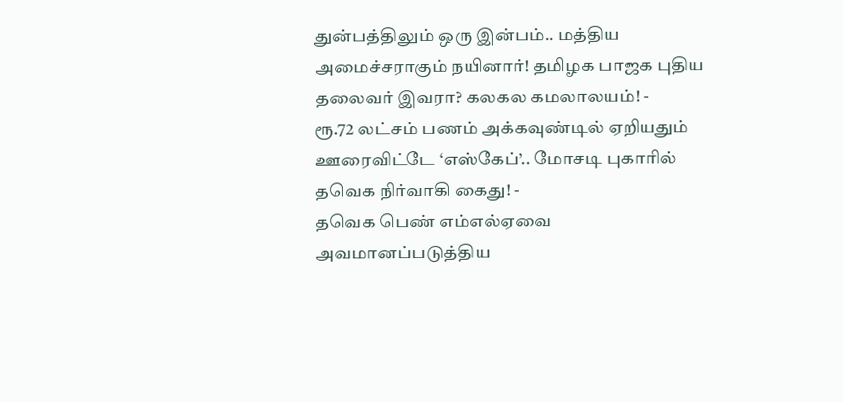துன்பத்திலும் ஒரு இன்பம்.. மத்திய அமைச்சராகும் நயினார்! தமிழக பாஜக புதிய தலைவர் இவரா? கலகல கமலாலயம்! -
ரூ.72 லட்சம் பணம் அக்கவுண்டில் ஏறியதும் ஊரைவிட்டே ‘எஸ்கேப்’.. மோசடி புகாரில் தவெக நிர்வாகி கைது! -
தவெக பெண் எம்எல்ஏவை அவமானப்படுத்திய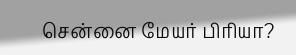சென்னை மேயர் பிரியா?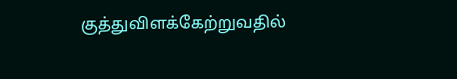குத்துவிளக்கேற்றுவதில்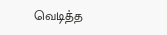வெடித்த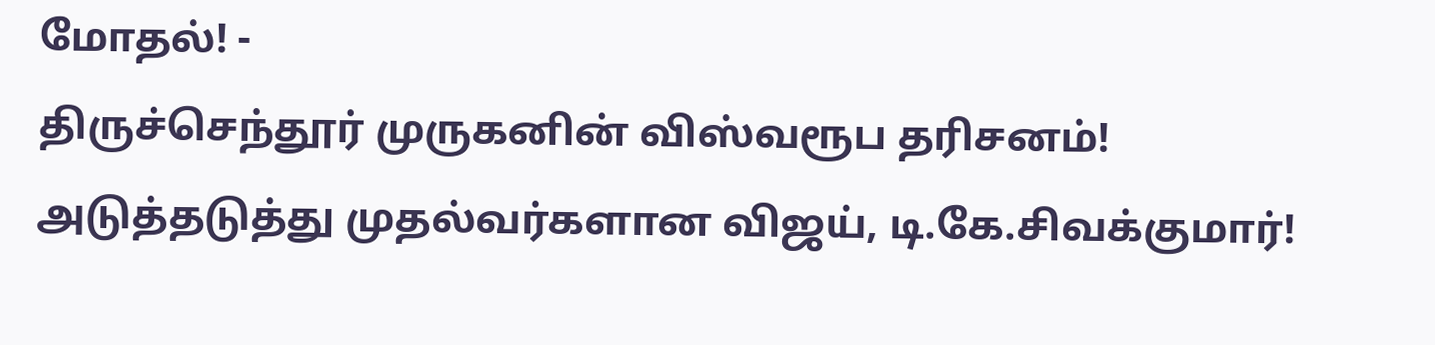மோதல்! -
திருச்செந்தூர் முருகனின் விஸ்வரூப தரிசனம்! அடுத்தடுத்து முதல்வர்களான விஜய், டி.கே.சிவக்குமார்!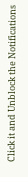Click it and Unblock the Notifications